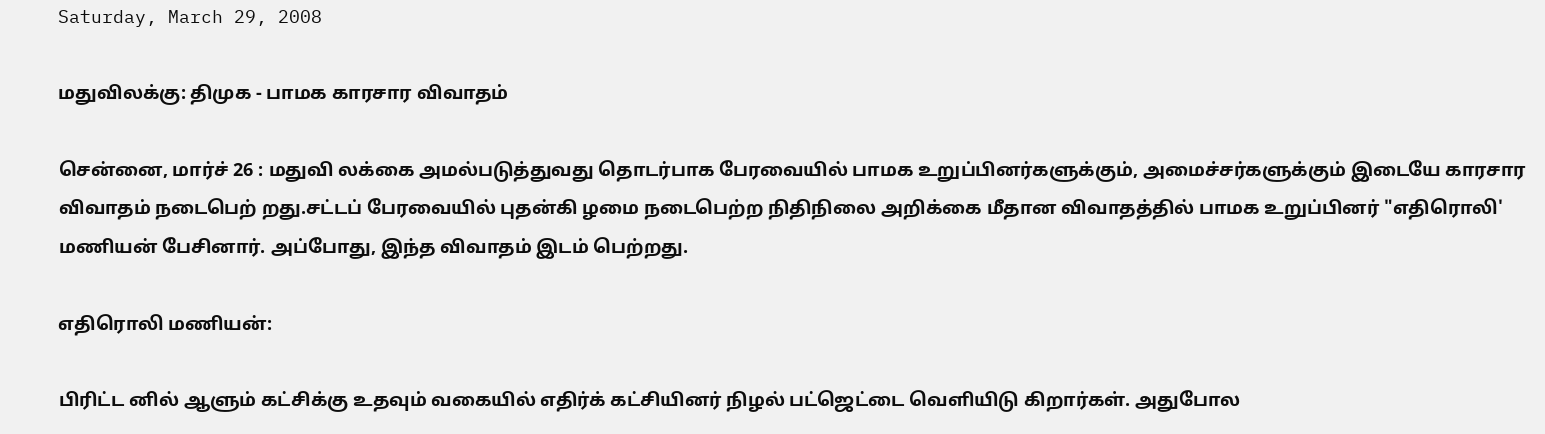Saturday, March 29, 2008

மதுவிலக்கு: திமுக - பாமக காரசார விவாதம்

சென்னை, மார்ச் 26 : மதுவி லக்கை அமல்படுத்துவது தொடர்பாக பேரவையில் பாமக உறுப்பினர்களுக்கும், அமைச்சர்களுக்கும் இடையே காரசார விவாதம் நடைபெற் றது.சட்டப் பேரவையில் புதன்கி ழமை நடைபெற்ற நிதிநிலை அறிக்கை மீதான விவாதத்தில் பாமக உறுப்பினர் "எதிரொலி' மணியன் பேசினார். அப்போது, இந்த விவாதம் இடம் பெற்றது.

எதிரொலி மணியன்:

பிரிட்ட னில் ஆளும் கட்சிக்கு உதவும் வகையில் எதிர்க் கட்சியினர் நிழல் பட்ஜெட்டை வெளியிடு கிறார்கள். அதுபோல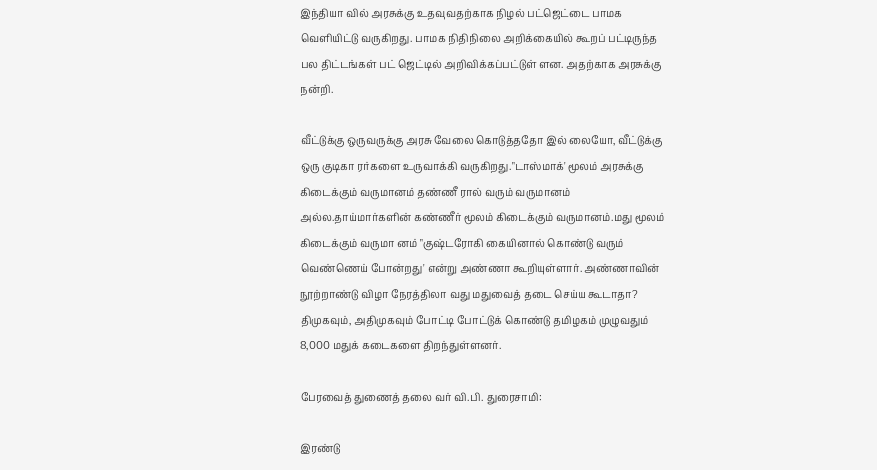இந்தியா வில் அரசுக்கு உதவுவதற்காக நிழல் பட்ஜெட்டை பாமக வெளியிட்டு வருகிறது. பாமக நிதிநிலை அறிக்கையில் கூறப் பட்டிருந்த பல திட்டங்கள் பட் ஜெட்டில் அறிவிக்கப்பட்டுள் ளன. அதற்காக அரசுக்கு நன்றி.

வீட்டுக்கு ஒருவருக்கு அரசு வேலை கொடுத்ததோ இல் லையோ, வீட்டுக்கு ஒரு குடிகா ரர்களை உருவாக்கி வருகிறது."டாஸ்மாக்' மூலம் அரசுக்கு கிடைக்கும் வருமானம் தண்ணீ ரால் வரும் வருமானம் அல்ல.தாய்மார்களின் கண்ணீர் மூலம் கிடைக்கும் வருமானம்.மது மூலம் கிடைக்கும் வருமா னம் "குஷ்டரோகி கையினால் கொண்டு வரும் வெண்ணெய் போன்றது' என்று அண்ணா கூறியுள்ளார். அண்ணாவின் நூற்றாண்டு விழா நேரத்திலா வது மதுவைத் தடை செய்ய கூடாதா? திமுகவும், அதிமுகவும் போட்டி போட்டுக் கொண்டு தமிழகம் முழுவதும் 8,000 மதுக் கடைகளை திறந்துள்ளனர்.

பேரவைத் துணைத் தலை வர் வி.பி. துரைசாமி:

இரண்டு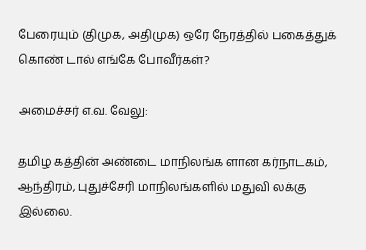பேரையும் (திமுக, அதிமுக) ஒரே நேரத்தில் பகைத்துக் கொண் டால் எங்கே போவீர்கள்?

அமைச்சர் எ.வ. வேலு:

தமிழ கத்தின் அண்டை மாநிலங்க ளான கர்நாடகம், ஆந்திரம், புதுச்சேரி மாநிலங்களில் மதுவி லக்கு இல்லை.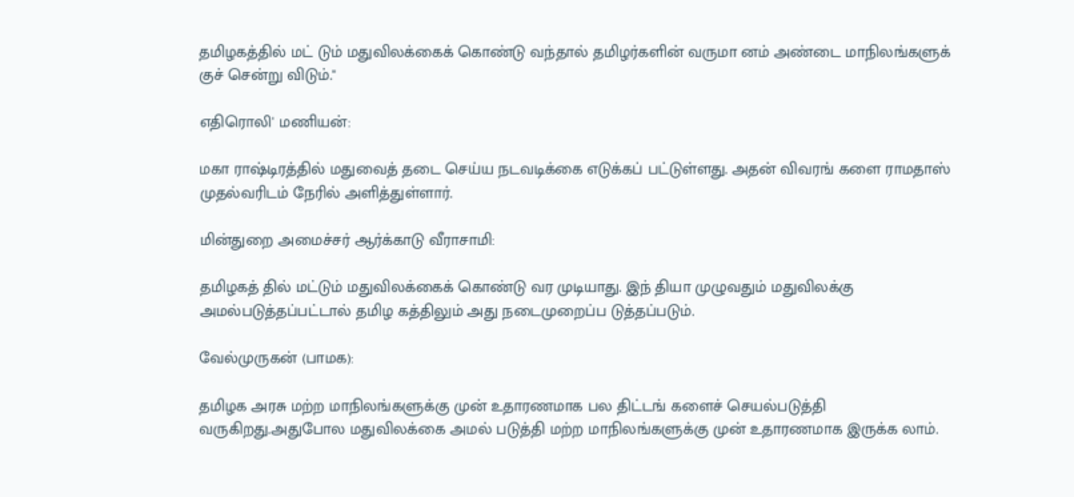தமிழகத்தில் மட் டும் மதுவிலக்கைக் கொண்டு வந்தால் தமிழர்களின் வருமா னம் அண்டை மாநிலங்களுக் குச் சென்று விடும்."

எதிரொலி' மணியன்:

மகா ராஷ்டிரத்தில் மதுவைத் தடை செய்ய நடவடிக்கை எடுக்கப் பட்டுள்ளது. அதன் விவரங் களை ராமதாஸ் முதல்வரிடம் நேரில் அளித்துள்ளார்.

மின்துறை அமைச்சர் ஆர்க்காடு வீராசாமி:

தமிழகத் தில் மட்டும் மதுவிலக்கைக் கொண்டு வர முடியாது. இந் தியா முழுவதும் மதுவிலக்கு அமல்படுத்தப்பட்டால் தமிழ கத்திலும் அது நடைமுறைப்ப டுத்தப்படும்.

வேல்முருகன் (பாமக):

தமிழக அரசு மற்ற மாநிலங்களுக்கு முன் உதாரணமாக பல திட்டங் களைச் செயல்படுத்தி வருகிறது.அதுபோல மதுவிலக்கை அமல் படுத்தி மற்ற மாநிலங்களுக்கு முன் உதாரணமாக இருக்க லாம்.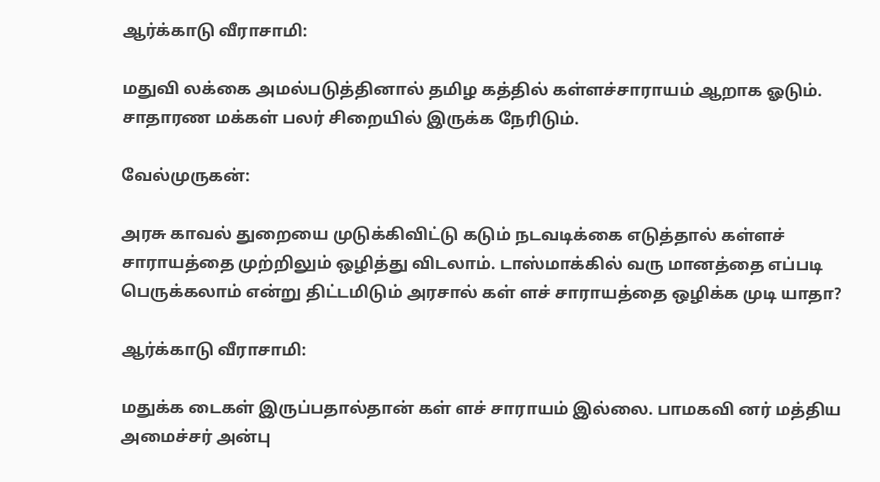ஆர்க்காடு வீராசாமி:

மதுவி லக்கை அமல்படுத்தினால் தமிழ கத்தில் கள்ளச்சாராயம் ஆறாக ஓடும். சாதாரண மக்கள் பலர் சிறையில் இருக்க நேரிடும்.

வேல்முருகன்:

அரசு காவல் துறையை முடுக்கிவிட்டு கடும் நடவடிக்கை எடுத்தால் கள்ளச் சாராயத்தை முற்றிலும் ஒழித்து விடலாம். டாஸ்மாக்கில் வரு மானத்தை எப்படி பெருக்கலாம் என்று திட்டமிடும் அரசால் கள் ளச் சாராயத்தை ஒழிக்க முடி யாதா?

ஆர்க்காடு வீராசாமி:

மதுக்க டைகள் இருப்பதால்தான் கள் ளச் சாராயம் இல்லை. பாமகவி னர் மத்திய அமைச்சர் அன்பு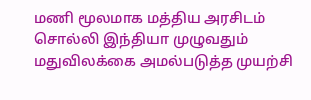மணி மூலமாக மத்திய அரசிடம் சொல்லி இந்தியா முழுவதும் மதுவிலக்கை அமல்படுத்த முயற்சி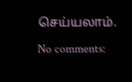செய்யலாம்.

No comments: